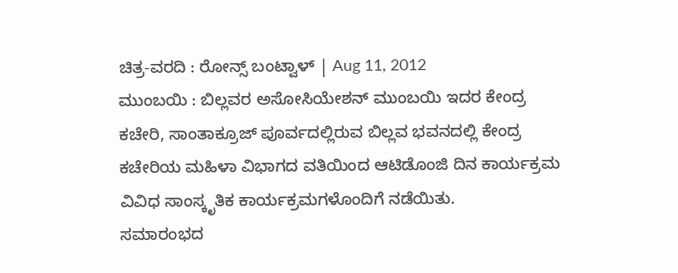ಚಿತ್ರ-ವರದಿ : ರೋನ್ಸ್ ಬಂಟ್ವಾಳ್ | Aug 11, 2012
ಮುಂಬಯಿ : ಬಿಲ್ಲವರ ಅಸೋಸಿಯೇಶನ್ ಮುಂಬಯಿ ಇದರ ಕೇಂದ್ರ ಕಚೇರಿ, ಸಾಂತಾಕ್ರೂಜ್ ಪೂರ್ವದಲ್ಲಿರುವ ಬಿಲ್ಲವ ಭವನದಲ್ಲಿ ಕೇಂದ್ರ ಕಚೇರಿಯ ಮಹಿಳಾ ವಿಭಾಗದ ವತಿಯಿಂದ ಆಟಿಡೊಂಜಿ ದಿನ ಕಾರ್ಯಕ್ರಮ ವಿವಿಧ ಸಾಂಸ್ಕೃತಿಕ ಕಾರ್ಯಕ್ರಮಗಳೊಂದಿಗೆ ನಡೆಯಿತು.
ಸಮಾರಂಭದ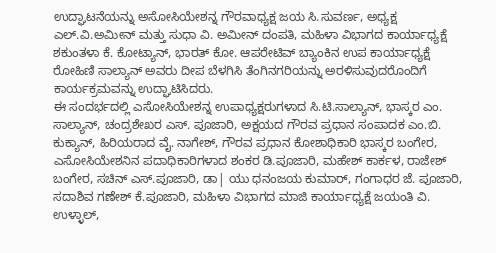ಉದ್ಘಾಟನೆಯನ್ನು ಅಸೋಸಿಯೇಶನ್ನ ಗೌರವಾಧ್ಯಕ್ಷ ಜಯ ಸಿ.ಸುವರ್ಣ, ಅಧ್ಯಕ್ಷ ಎಲ್.ವಿ.ಅಮೀನ್ ಮತ್ತು ಸುಧಾ ವಿ. ಅಮೀನ್ ದಂಪತಿ, ಮಹಿಳಾ ವಿಭಾಗದ ಕಾರ್ಯಾಧ್ಯಕ್ಷೆ ಶಕುಂತಳಾ ಕೆ. ಕೋಟ್ಯಾನ್, ಭಾರತ್ ಕೋ. ಆಪರೇಟಿವ್ ಬ್ಯಾಂಕಿನ ಉಪ ಕಾರ್ಯಾಧ್ಯಕ್ಷೆ ರೋಹಿಣಿ ಸಾಲ್ಯಾನ್ ಅವರು ದೀಪ ಬೆಳಗಿಸಿ ತೆಂಗಿನಗರಿಯನ್ನು ಅರಳಿಸುವುದರೊಂದಿಗೆ ಕಾರ್ಯಕ್ರಮವನ್ನು ಉದ್ಘಾಟಿಸಿದರು.
ಈ ಸಂದರ್ಭದಲ್ಲಿ ಎಸೋಸಿಯೇಶನ್ನ ಉಪಾಧ್ಯಕ್ಷರುಗಳಾದ ಸಿ.ಟಿ.ಸಾಲ್ಯಾನ್, ಭಾಸ್ಕರ ಎಂ. ಸಾಲ್ಯಾನ್, ಚಂದ್ರಶೇಖರ ಎಸ್. ಪೂಜಾರಿ, ಅಕ್ಷಯದ ಗೌರವ ಪ್ರಧಾನ ಸಂಪಾದಕ ಎಂ.ಬಿ. ಕುಕ್ಯಾನ್, ಹಿರಿಯರಾದ ವೈ. ನಾಗೇಶ್, ಗೌರವ ಪ್ರಧಾನ ಕೋಶಾಧಿಕಾರಿ ಭಾಸ್ಕರ ಬಂಗೇರ, ಎಸೋಸಿಯೇಶನಿನ ಪದಾಧಿಕಾರಿಗಳಾದ ಶಂಕರ ಡಿ.ಪೂಜಾರಿ, ಮಹೇಶ್ ಕಾರ್ಕಳ, ರಾಜೇಶ್ ಬಂಗೇರ, ಸಚಿನ್ ಎಸ್.ಪೂಜಾರಿ, ಡಾ| ಯು ಧನಂಜಯ ಕುಮಾರ್, ಗಂಗಾಧರ ಜೆ. ಪೂಜಾರಿ, ಸದಾಶಿವ ಗಣೇಶ್ ಕೆ.ಪೂಜಾರಿ, ಮಹಿಳಾ ವಿಭಾಗದ ಮಾಜಿ ಕಾರ್ಯಾಧ್ಯಕ್ಷೆ ಜಯಂತಿ ವಿ. ಉಳ್ಳಾಲ್,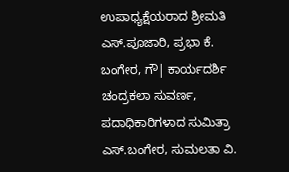ಉಪಾಧ್ಯಕ್ಷೆಯರಾದ ಶ್ರೀಮತಿ ಎಸ್.ಪೂಜಾರಿ, ಪ್ರಭಾ ಕೆ. ಬಂಗೇರ, ಗೌ| ಕಾರ್ಯದರ್ಶಿ ಚಂದ್ರಕಲಾ ಸುವರ್ಣ, ಪದಾಧಿಕಾರಿಗಳಾದ ಸುಮಿತ್ರಾ ಎಸ್.ಬಂಗೇರ, ಸುಮಲತಾ ವಿ.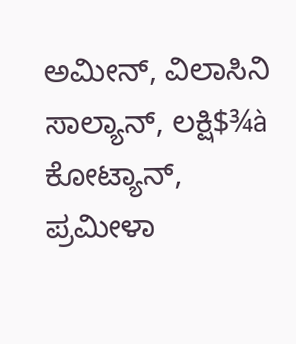ಅಮೀನ್, ವಿಲಾಸಿನಿ ಸಾಲ್ಯಾನ್, ಲಕ್ಷಿ$¾à ಕೋಟ್ಯಾನ್, ಪ್ರಮೀಳಾ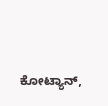ಕೋಟ್ಯಾನ್,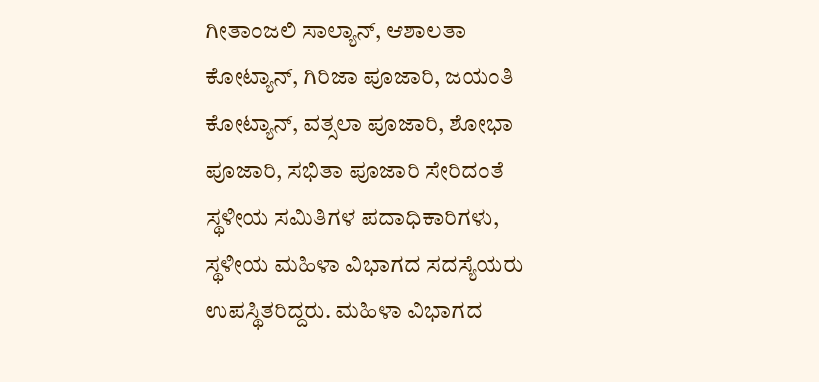ಗೀತಾಂಜಲಿ ಸಾಲ್ಯಾನ್, ಆಶಾಲತಾ ಕೋಟ್ಯಾನ್, ಗಿರಿಜಾ ಪೂಜಾರಿ, ಜಯಂತಿ ಕೋಟ್ಯಾನ್, ವತ್ಸಲಾ ಪೂಜಾರಿ, ಶೋಭಾ ಪೂಜಾರಿ, ಸಭಿತಾ ಪೂಜಾರಿ ಸೇರಿದಂತೆ ಸ್ಥಳೀಯ ಸಮಿತಿಗಳ ಪದಾಧಿಕಾರಿಗಳು, ಸ್ಥಳೀಯ ಮಹಿಳಾ ವಿಭಾಗದ ಸದಸ್ಯೆಯರು ಉಪಸ್ಥಿತರಿದ್ದರು. ಮಹಿಳಾ ವಿಭಾಗದ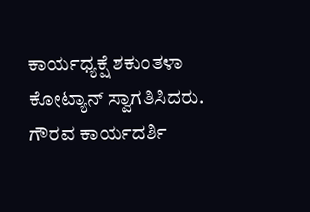ಕಾರ್ಯಧ್ಯಕ್ಷೆ ಶಕುಂತಳಾ ಕೋಟ್ಯಾನ್ ಸ್ವಾಗತಿಸಿದರು. ಗೌರವ ಕಾರ್ಯದರ್ಶಿ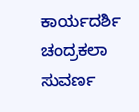ಕಾರ್ಯದರ್ಶಿ ಚಂದ್ರಕಲಾ ಸುವರ್ಣ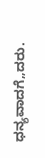ಧನ್ಯವಾದಗೆ„ದರು.